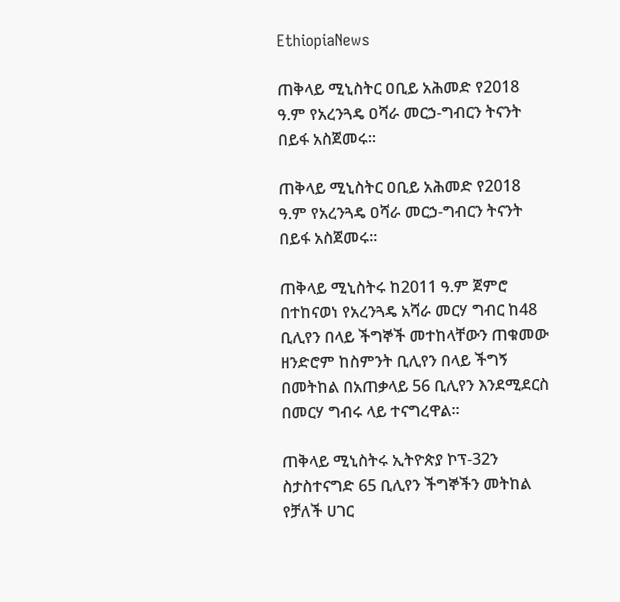EthiopiaNews

ጠቅላይ ሚኒስትር ዐቢይ አሕመድ የ2018 ዓ.ም የአረንጓዴ ዐሻራ መርኃ-ግብርን ትናንት በይፋ አስጀመሩ።

ጠቅላይ ሚኒስትር ዐቢይ አሕመድ የ2018 ዓ.ም የአረንጓዴ ዐሻራ መርኃ-ግብርን ትናንት በይፋ አስጀመሩ።

ጠቅላይ ሚኒስትሩ ከ2011 ዓ.ም ጀምሮ በተከናወነ የአረንጓዴ አሻራ መርሃ ግብር ከ48 ቢሊየን በላይ ችግኞች መተከላቸውን ጠቁመው ዘንድሮም ከስምንት ቢሊየን በላይ ችግኝ በመትከል በአጠቃላይ 56 ቢሊየን እንደሚደርስ በመርሃ ግብሩ ላይ ተናግረዋል።

ጠቅላይ ሚኒስትሩ ኢትዮጵያ ኮፕ-32ን ስታስተናግድ 65 ቢሊየን ችግኞችን መትከል የቻለች ሀገር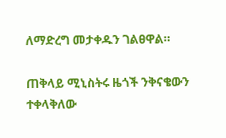ለማድረግ መታቀዱን ገልፀዋል።

ጠቅላይ ሚኒስትሩ ዜጎች ንቅናቄውን ተቀላቅለው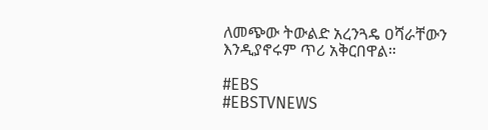ለመጭው ትውልድ አረንጓዴ ዐሻራቸውን እንዲያኖሩም ጥሪ አቅርበዋል።

#EBS
#EBSTVNEWS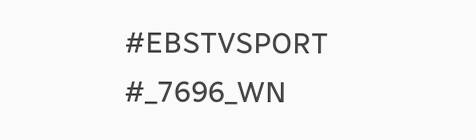#EBSTVSPORT
#_7696_WN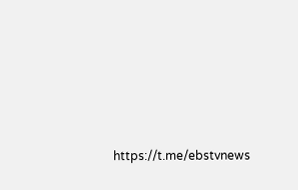https://t.me/ebstvnews